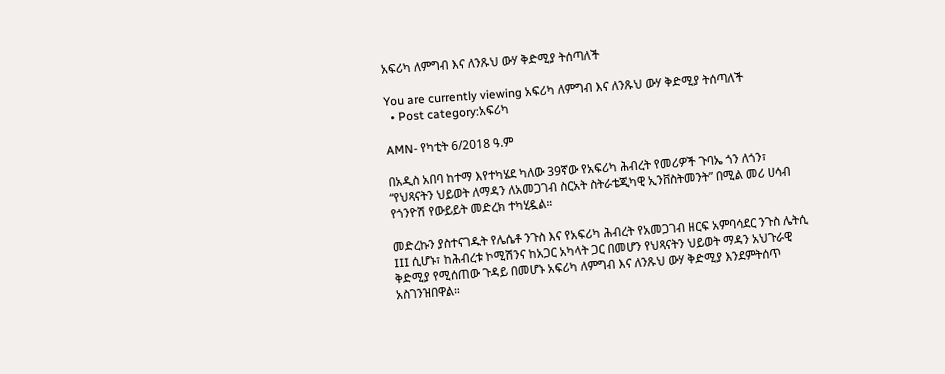አፍሪካ ለምግብ እና ለንጹህ ውሃ ቅድሚያ ትሰጣለች

You are currently viewing አፍሪካ ለምግብ እና ለንጹህ ውሃ ቅድሚያ ትሰጣለች
  • Post category:አፍሪካ

AMN- የካቲት 6/2018 ዓ.ም

በአዲስ አበባ ከተማ እየተካሄደ ካለው 39ኛው የአፍሪካ ሕብረት የመሪዎች ጉባኤ ጎን ለጎን፣ “የህጻናትን ህይወት ለማዳን ለአመጋገብ ስርአት ስትራቴጂካዊ ኢንቨስትመንት” በሚል መሪ ሀሳብ የጎንዮሽ የውይይት መድረክ ተካሂዷል።

መድረኩን ያስተናገዱት የሌሴቶ ንጉስ እና የአፍሪካ ሕብረት የአመጋገብ ዘርፍ አምባሳደር ንጉስ ሌትሲ III ሲሆኑ፣ ከሕብረቱ ኮሚሽንና ከአጋር አካላት ጋር በመሆን የህጻናትን ህይወት ማዳን አህጉራዊ ቅድሚያ የሚሰጠው ጉዳይ በመሆኑ አፍሪካ ለምግብ እና ለንጹህ ውሃ ቅድሚያ እንደምትሰጥ አስገንዝበዋል።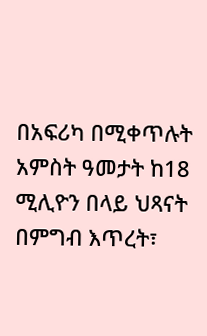በአፍሪካ በሚቀጥሉት አምስት ዓመታት ከ18 ሚሊዮን በላይ ህጻናት በምግብ እጥረት፣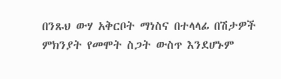በንጹህ ውሃ አቅርቦት ማነስና በተላላፊ በሽታዎች ምክንያት የመሞት ስጋት ውስጥ እንደሆኑም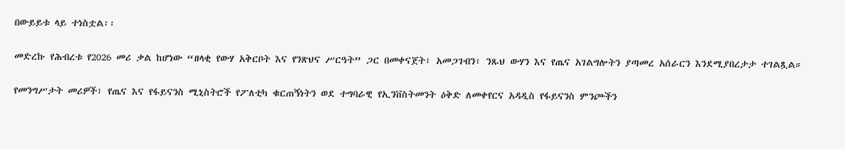በውይይቱ ላይ ተነስቷል፡፡

መድረኩ የሕብረቱ የ2026 መሪ ቃል ከሆነው “ዘላቂ የውሃ አቅርቦት እና የንጽህና ሥርዓት” ጋር በመቀናጀት፣ አመጋገብን፣ ንጹህ ውሃን እና የጤና አገልግሎትን ያጣመረ አሰራርን እንደሚያበረታታ ተገልጿል።

የመንግሥታት መሪዎች፣ የጤና እና የፋይናንስ ሚኒስትሮች የፖለቲካ ቁርጠኝነትን ወደ ተግባራዊ የኢንቨስትመንት ዕቅድ ለመቀየርና አዳዲስ የፋይናንስ ምንጮችን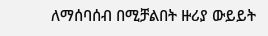ለማሰባሰብ በሚቻልበት ዙሪያ ውይይት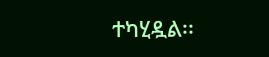ተካሂዷል፡፡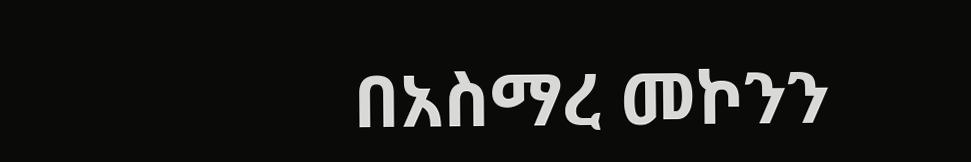በአስማረ መኮንን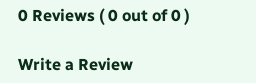0 Reviews ( 0 out of 0 )

Write a Review